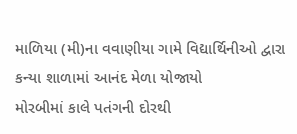માળિયા (મી)ના વવાણીયા ગામે વિદ્યાર્થિનીઓ દ્વારા કન્યા શાળામાં આનંદ મેળા યોજાયો
મોરબીમાં કાલે પતંગની દોરથી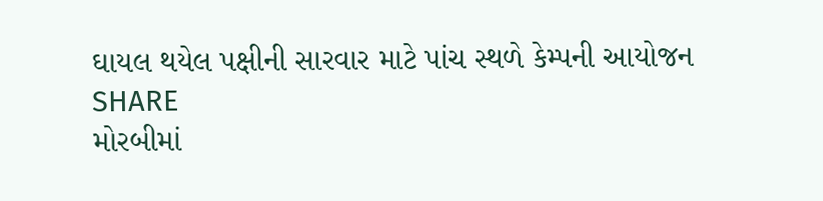ઘાયલ થયેલ પક્ષીની સારવાર માટે પાંચ સ્થળે કેમ્પની આયોજન
SHARE
મોરબીમાં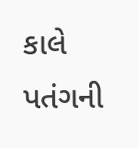કાલે પતંગની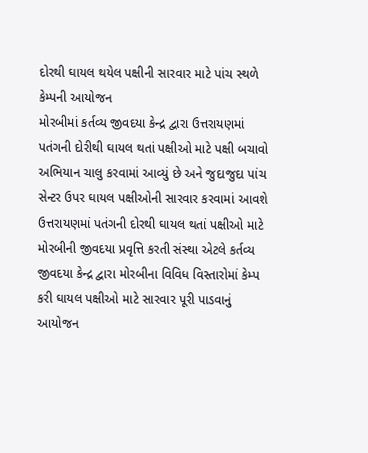દોરથી ઘાયલ થયેલ પક્ષીની સારવાર માટે પાંચ સ્થળે કેમ્પની આયોજન
મોરબીમાં કર્તવ્ય જીવદયા કેન્દ્ર દ્વારા ઉત્તરાયણમાં પતંગની દોરીથી ઘાયલ થતાં પક્ષીઓ માટે પક્ષી બચાવો અભિયાન ચાલુ કરવામાં આવ્યું છે અને જુદાજુદા પાંચ સેન્ટર ઉપર ઘાયલ પક્ષીઓની સારવાર કરવામાં આવશે
ઉત્તરાયણમાં પતંગની દોરથી ઘાયલ થતાં પક્ષીઓ માટે મોરબીની જીવદયા પ્રવૃત્તિ કરતી સંસ્થા એટલે કર્તવ્ય જીવદયા કેન્દ્ર દ્વારા મોરબીના વિવિધ વિસ્તારોમાં કેમ્પ કરી ઘાયલ પક્ષીઓ માટે સારવાર પૂરી પાડવાનું આયોજન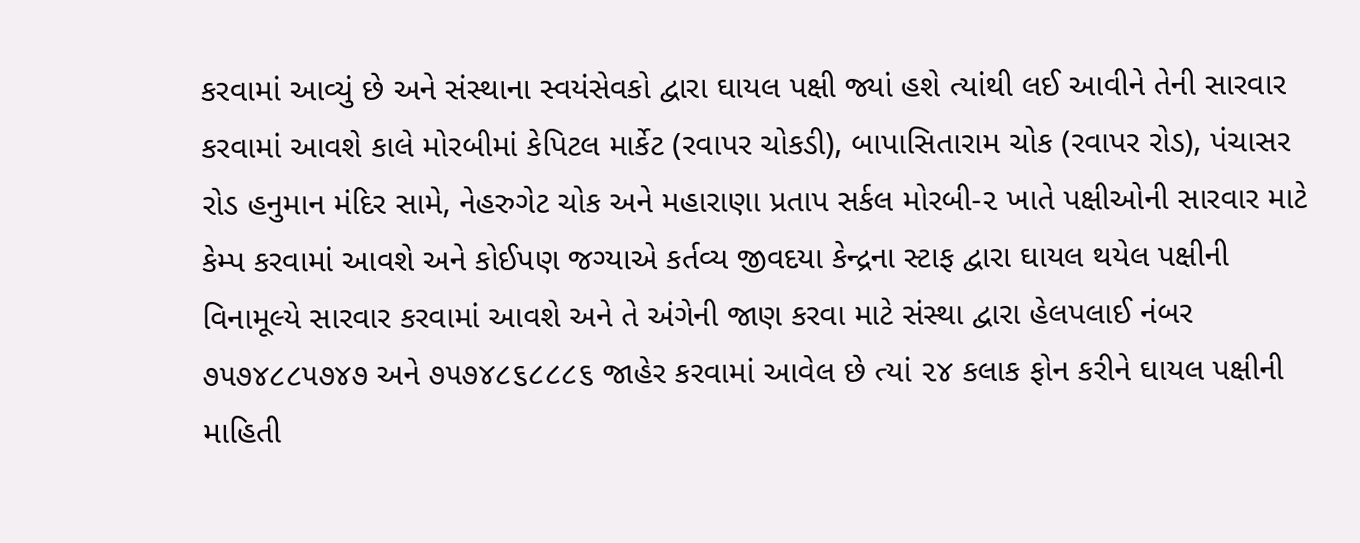કરવામાં આવ્યું છે અને સંસ્થાના સ્વયંસેવકો દ્વારા ઘાયલ પક્ષી જ્યાં હશે ત્યાંથી લઈ આવીને તેની સારવાર કરવામાં આવશે કાલે મોરબીમાં કેપિટલ માર્કેટ (રવાપર ચોકડી), બાપાસિતારામ ચોક (રવાપર રોડ), પંચાસર રોડ હનુમાન મંદિર સામે, નેહરુગેટ ચોક અને મહારાણા પ્રતાપ સર્કલ મોરબી-૨ ખાતે પક્ષીઓની સારવાર માટે કેમ્પ કરવામાં આવશે અને કોઈપણ જગ્યાએ કર્તવ્ય જીવદયા કેન્દ્રના સ્ટાફ દ્વારા ઘાયલ થયેલ પક્ષીની વિનામૂલ્યે સારવાર કરવામાં આવશે અને તે અંગેની જાણ કરવા માટે સંસ્થા દ્વારા હેલપલાઈ નંબર ૭૫૭૪૮૮૫૭૪૭ અને ૭૫૭૪૮૬૮૮૮૬ જાહેર કરવામાં આવેલ છે ત્યાં ૨૪ કલાક ફોન કરીને ઘાયલ પક્ષીની માહિતી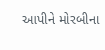આપીને મોરબીના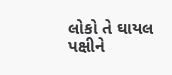લોકો તે ઘાયલ પક્ષીને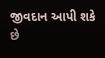જીવદાન આપી શકે છે